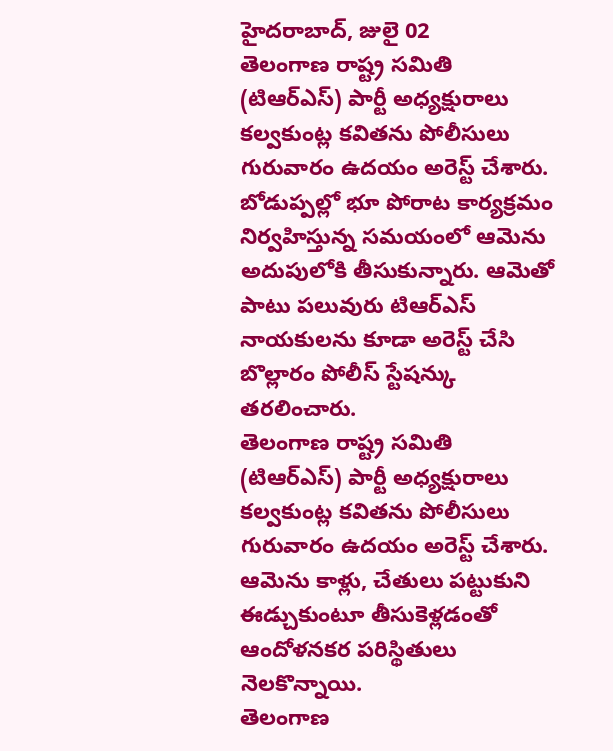హైదరాబాద్, జులై 02
తెలంగాణ రాష్ట్ర సమితి (టిఆర్ఎస్) పార్టీ అధ్యక్షురాలు కల్వకుంట్ల కవితను పోలీసులు గురువారం ఉదయం అరెస్ట్ చేశారు. బోడుప్పల్లో భూ పోరాట కార్యక్రమం నిర్వహిస్తున్న సమయంలో ఆమెను అదుపులోకి తీసుకున్నారు. ఆమెతో పాటు పలువురు టిఆర్ఎస్ నాయకులను కూడా అరెస్ట్ చేసి బొల్లారం పోలీస్ స్టేషన్కు తరలించారు.
తెలంగాణ రాష్ట్ర సమితి (టిఆర్ఎస్) పార్టీ అధ్యక్షురాలు కల్వకుంట్ల కవితను పోలీసులు గురువారం ఉదయం అరెస్ట్ చేశారు. ఆమెను కాళ్లు, చేతులు పట్టుకుని ఈడ్చుకుంటూ తీసుకెళ్లడంతో ఆందోళనకర పరిస్థితులు నెలకొన్నాయి.
తెలంగాణ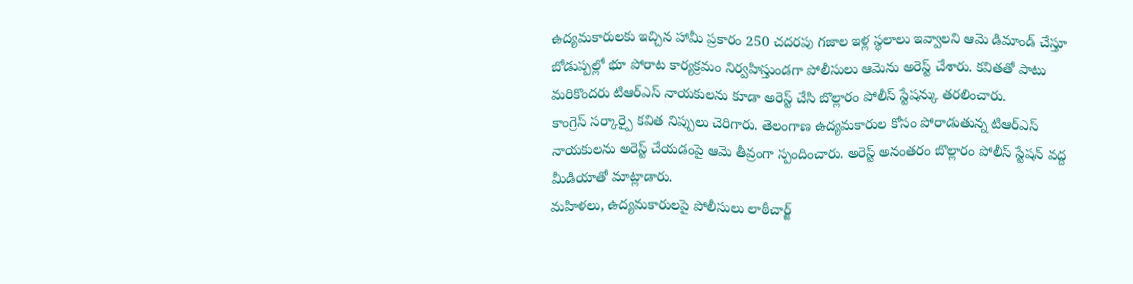ఉద్యమకారులకు ఇచ్చిన హామీ ప్రకారం 250 చదరపు గజాల ఇళ్ల స్థలాలు ఇవ్వాలని ఆమె డిమాండ్ చేస్తూ బోడుప్పల్లో భూ పోరాట కార్యక్రమం నిర్వహిస్తుండగా పోలీసులు ఆమెను అరెస్ట్ చేశారు. కవితతో పాటు మరికొందరు టిఆర్ఎస్ నాయకులను కూడా అరెస్ట్ చేసి బొల్లారం పోలీస్ స్టేషన్కు తరలించారు.
కాంగ్రెస్ సర్కార్పై కవిత నిప్పులు చెరిగారు. తెలంగాణ ఉద్యమకారుల కోసం పోరాడుతున్న టిఆర్ఎస్ నాయకులను అరెస్ట్ చేయడంపై ఆమె తీవ్రంగా స్పందించారు. అరెస్ట్ అనంతరం బొల్లారం పోలీస్ స్టేషన్ వద్ద మీడియాతో మాట్లాడారు.
మహిళలు, ఉద్యమకారులపై పోలీసులు లాఠీచార్జ్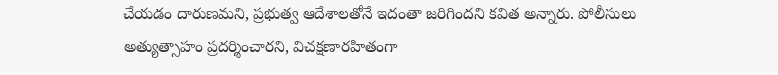చేయడం దారుణమని, ప్రభుత్వ ఆదేశాలతోనే ఇదంతా జరిగిందని కవిత అన్నారు. పోలీసులు అత్యుత్సాహం ప్రదర్శించారని, విచక్షణారహితంగా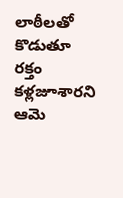లాఠీలతో కొడుతూ రక్తం కళ్లజూశారని ఆమె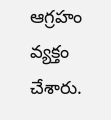ఆగ్రహం వ్యక్తం చేశారు.